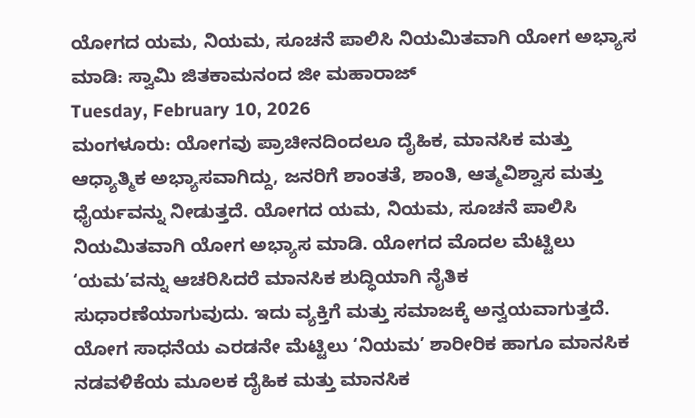ಯೋಗದ ಯಮ, ನಿಯಮ, ಸೂಚನೆ ಪಾಲಿಸಿ ನಿಯಮಿತವಾಗಿ ಯೋಗ ಅಭ್ಯಾಸ ಮಾಡಿ: ಸ್ವಾಮಿ ಜಿತಕಾಮನಂದ ಜೀ ಮಹಾರಾಜ್
Tuesday, February 10, 2026
ಮಂಗಳೂರು: ಯೋಗವು ಪ್ರಾಚೀನದಿಂದಲೂ ದೈಹಿಕ, ಮಾನಸಿಕ ಮತ್ತು ಆಧ್ಯಾತ್ಮಿಕ ಅಭ್ಯಾಸವಾಗಿದ್ದು, ಜನರಿಗೆ ಶಾಂತತೆ, ಶಾಂತಿ, ಆತ್ಮವಿಶ್ವಾಸ ಮತ್ತು ಧೈರ್ಯವನ್ನು ನೀಡುತ್ತದೆ. ಯೋಗದ ಯಮ, ನಿಯಮ, ಸೂಚನೆ ಪಾಲಿಸಿ ನಿಯಮಿತವಾಗಿ ಯೋಗ ಅಭ್ಯಾಸ ಮಾಡಿ. ಯೋಗದ ಮೊದಲ ಮೆಟ್ಟಿಲು ‘ಯಮ’ವನ್ನು ಆಚರಿಸಿದರೆ ಮಾನಸಿಕ ಶುದ್ಧಿಯಾಗಿ ನೈತಿಕ ಸುಧಾರಣೆಯಾಗುವುದು. ಇದು ವ್ಯಕ್ತಿಗೆ ಮತ್ತು ಸಮಾಜಕ್ಕೆ ಅನ್ವಯವಾಗುತ್ತದೆ. ಯೋಗ ಸಾಧನೆಯ ಎರಡನೇ ಮೆಟ್ಟಿಲು ‘ನಿಯಮ’ ಶಾರೀರಿಕ ಹಾಗೂ ಮಾನಸಿಕ ನಡವಳಿಕೆಯ ಮೂಲಕ ದೈಹಿಕ ಮತ್ತು ಮಾನಸಿಕ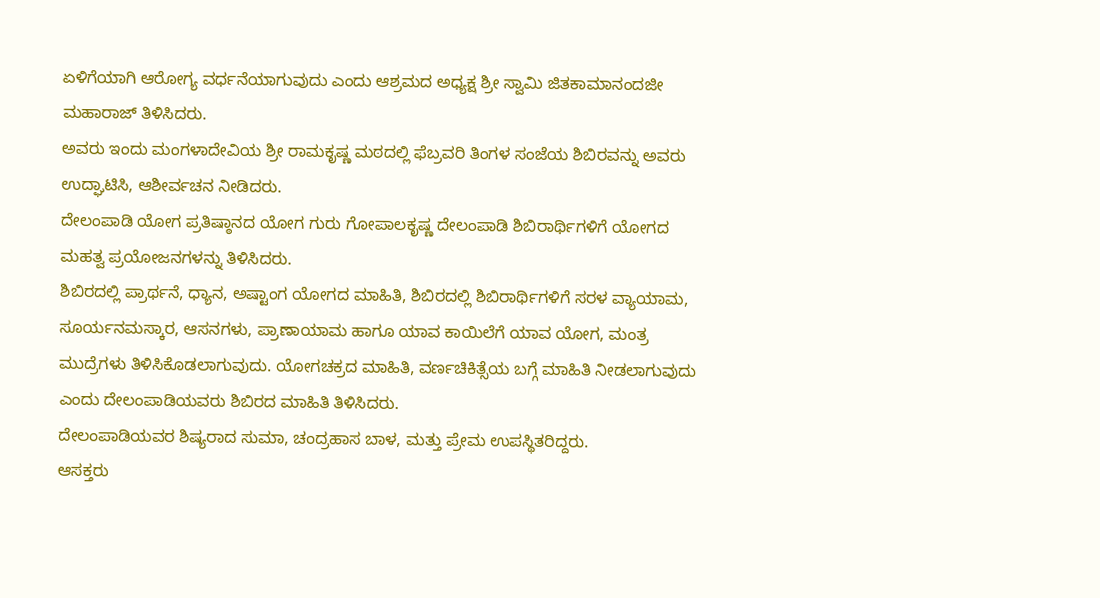ಏಳಿಗೆಯಾಗಿ ಆರೋಗ್ಯ ವರ್ಧನೆಯಾಗುವುದು ಎಂದು ಆಶ್ರಮದ ಅಧ್ಯಕ್ಷ ಶ್ರೀ ಸ್ವಾಮಿ ಜಿತಕಾಮಾನಂದಜೀ ಮಹಾರಾಜ್ ತಿಳಿಸಿದರು.
ಅವರು ಇಂದು ಮಂಗಳಾದೇವಿಯ ಶ್ರೀ ರಾಮಕೃಷ್ಣ ಮಠದಲ್ಲಿ ಫೆಬ್ರವರಿ ತಿಂಗಳ ಸಂಜೆಯ ಶಿಬಿರವನ್ನು ಅವರು ಉದ್ಘಾಟಿಸಿ, ಆಶೀರ್ವಚನ ನೀಡಿದರು.
ದೇಲಂಪಾಡಿ ಯೋಗ ಪ್ರತಿಷ್ಠಾನದ ಯೋಗ ಗುರು ಗೋಪಾಲಕೃಷ್ಣ ದೇಲಂಪಾಡಿ ಶಿಬಿರಾರ್ಥಿಗಳಿಗೆ ಯೋಗದ ಮಹತ್ವ ಪ್ರಯೋಜನಗಳನ್ನು ತಿಳಿಸಿದರು.
ಶಿಬಿರದಲ್ಲಿ ಪ್ರಾರ್ಥನೆ, ಧ್ಯಾನ, ಅಷ್ಟಾಂಗ ಯೋಗದ ಮಾಹಿತಿ, ಶಿಬಿರದಲ್ಲಿ ಶಿಬಿರಾರ್ಥಿಗಳಿಗೆ ಸರಳ ವ್ಯಾಯಾಮ, ಸೂರ್ಯನಮಸ್ಕಾರ, ಆಸನಗಳು, ಪ್ರಾಣಾಯಾಮ ಹಾಗೂ ಯಾವ ಕಾಯಿಲೆಗೆ ಯಾವ ಯೋಗ, ಮಂತ್ರ ಮುದ್ರೆಗಳು ತಿಳಿಸಿಕೊಡಲಾಗುವುದು. ಯೋಗಚಕ್ರದ ಮಾಹಿತಿ, ವರ್ಣಚಿಕಿತ್ಸೆಯ ಬಗ್ಗೆ ಮಾಹಿತಿ ನೀಡಲಾಗುವುದು ಎಂದು ದೇಲಂಪಾಡಿಯವರು ಶಿಬಿರದ ಮಾಹಿತಿ ತಿಳಿಸಿದರು.
ದೇಲಂಪಾಡಿಯವರ ಶಿಷ್ಯರಾದ ಸುಮಾ, ಚಂದ್ರಹಾಸ ಬಾಳ, ಮತ್ತು ಪ್ರೇಮ ಉಪಸ್ಥಿತರಿದ್ದರು.
ಆಸಕ್ತರು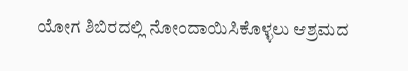ಯೋಗ ಶಿಬಿರದಲ್ಲಿ ನೋಂದಾಯಿಸಿಕೊಳ್ಳಲು ಆಶ್ರಮದ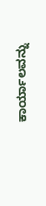ಕಾರ್ಯಾಲವನ್ನು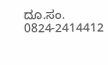ದೂ.ಸಂ. 0824-2414412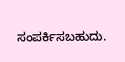ಸಂಪರ್ಕಿಸಬಹುದು.